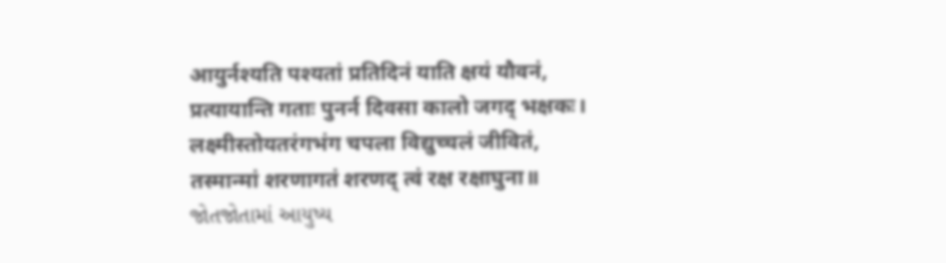आयुर्नश्यति पश्यतां प्रतिदिनं याति क्षयं यौवनं,
प्रत्यायान्ति गताः पुनर्न दिवसा कालो जगद् भक्षकः।
लक्ष्मीस्तोयतरंगभंग चपला विद्युच्चलं जीवितं,
तस्मान्मां शरणागतं शरणद् त्वं रक्ष रक्षाघुना॥
જોતજોતામાં આયુષ્ય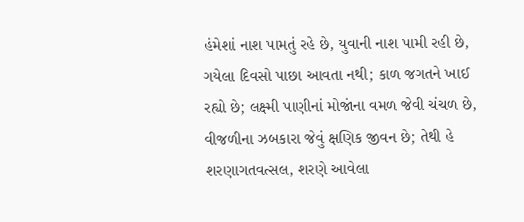હંમેશાં નાશ પામતું રહે છે, યુવાની નાશ પામી રહી છે, ગયેલા દિવસો પાછા આવતા નથી; કાળ જગતને ખાઈ રહ્યો છે; લક્ષ્મી પાણીનાં મોજાંના વમળ જેવી ચંચળ છે, વીજળીના ઝબકારા જેવું ક્ષણિક જીવન છે; તેથી હે શરણાગતવત્સલ, શરણે આવેલા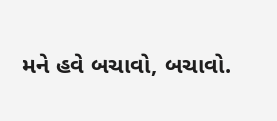મને હવે બચાવો, બચાવો.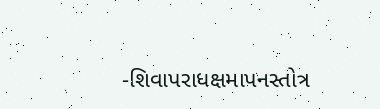-શિવાપરાધક્ષમાપનસ્તોત્ર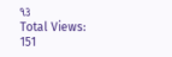૧૩
Total Views: 151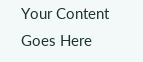Your Content Goes Here